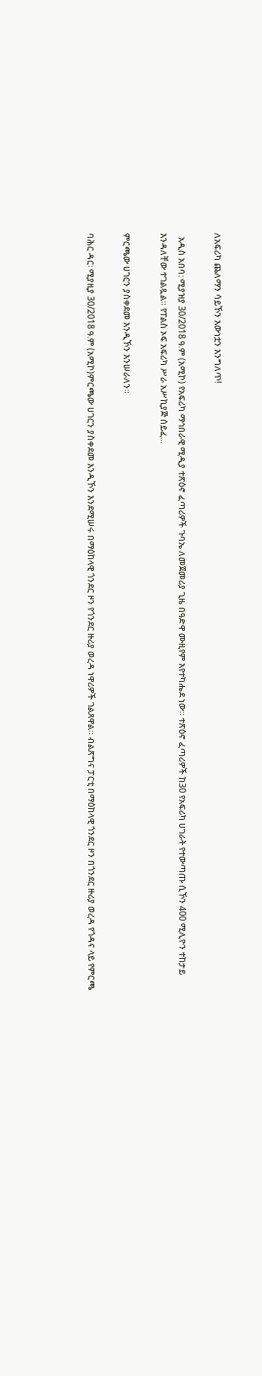ለአፍሪካ ጨለማን ሳይኾን እውነቷን እንግለጥ!

  አዲስ አበባ: ሚያዝያ 30/2018 ዓ.ም (አሚኮ) የአፍሪካ ማኅበራዊ ሚዲያ ተጽዕኖ ፈጣሪዎች ጉባኤ ለመጀመሪያ ጊዜ በዓድዋ ሙዚየም እየተካሔደ ነው። ተጽዕኖ ፈጣሪዎች ከ30 የአፍሪካ ሀገራት የተውጣጡ ሲኾን 400 ሚሊዮን ተከታይ እንዳለቸው ተገልጿል። የፐልስ ኦፍ አፍሪካ ሥራ አሥኪያጅ ሰይፈ...

ምርጫው ሀገርን ያስቀደመ እንዲኾን እንሠራለን።

ባሕር ዳር፡ ሚያዚያ 30/2018 ዓ.ም (አሚኮ)ምርጫው ሀገርን ያስቀደመ እንዲኾን እንደሚሠሩ በማዕከላዊ ጎንደር ዞን የጎንደር ዙሪያ ወረዳ ነዋሪዎች ገልጸዋል። ብልጽግና ፓርቲ በማዕከላዊ ጎንደር ዞን በጎንደር ዙሪያ ወረዳ የጎዳና ላይ የምርጫ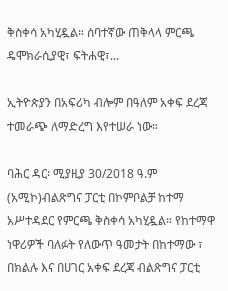ቅስቀሳ አካሂዷል። ሰባተኛው ጠቅላላ ምርጫ ዴሞክራሲያዊ፣ ፍትሐዊ፣...

ኢትዮጵያን በአፍሪካ ብሎም በዓለም አቀፍ ደረጃ ተመራጭ ለማድረግ እየተሠራ ነው።

ባሕር ዳር፡ ሚያዚያ 30/2018 ዓ.ም (አሚኮ)ብልጽግና ፓርቲ በኮምቦልቻ ከተማ አሥተዳደር የምርጫ ቅስቀሳ አካሂዷል። የከተማዋ ነዋሪዎች ባለፉት የለውጥ ዓመታት በከተማው ፣ በክልሉ እና በሀገር አቀፍ ደረጃ ብልጽግና ፓርቲ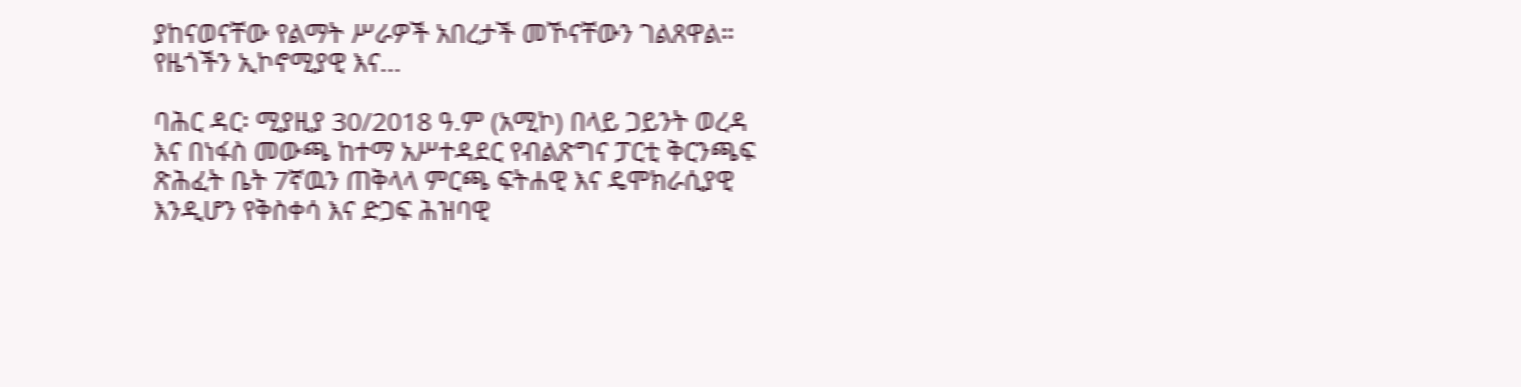ያከናወናቸው የልማት ሥራዎች አበረታች መኾናቸውን ገልጸዋል። የዜጎችን ኢኮኖሚያዊ እና...

ባሕር ዳር፡ ሚያዚያ 30/2018 ዓ.ም (አሚኮ) በላይ ጋይንት ወረዳ እና በነፋስ መውጫ ከተማ አሥተዳደር የብልጽግና ፓርቲ ቅርንጫፍ ጽሕፈት ቤት 7ኛዉን ጠቅላላ ምርጫ ፍትሐዊ እና ዴሞክራሲያዊ እንዲሆን የቅስቀሳ እና ድጋፍ ሕዝባዊ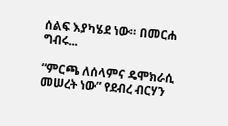ሰልፍ እያካሄደ ነው። በመርሐ ግብሩ...

“ምርጫ ለሰላምና ዴሞክራሲ መሠረት ነው” የደብረ ብርሃን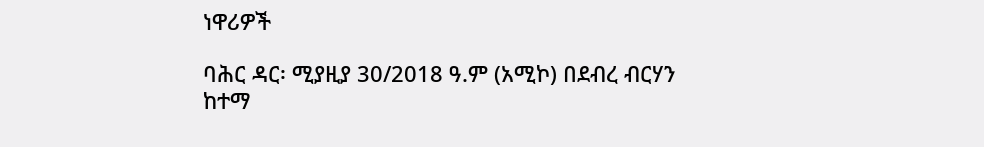ነዋሪዎች

ባሕር ዳር፡ ሚያዚያ 30/2018 ዓ.ም (አሚኮ) በደብረ ብርሃን ከተማ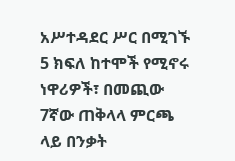አሥተዳደር ሥር በሚገኙ 5 ክፍለ ከተሞች የሚኖሩ ነዋሪዎች፣ በመጪው 7ኛው ጠቅላላ ምርጫ ላይ በንቃት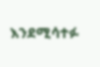እንደሚሳተፉ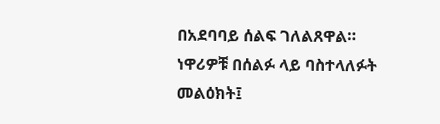በአደባባይ ሰልፍ ገለልጸዋል። ነዋሪዎቹ በሰልፉ ላይ ባስተላለፉት መልዕክት፤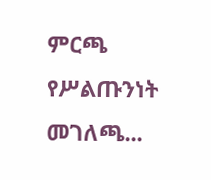ምርጫ የሥልጡንነት መገለጫ...